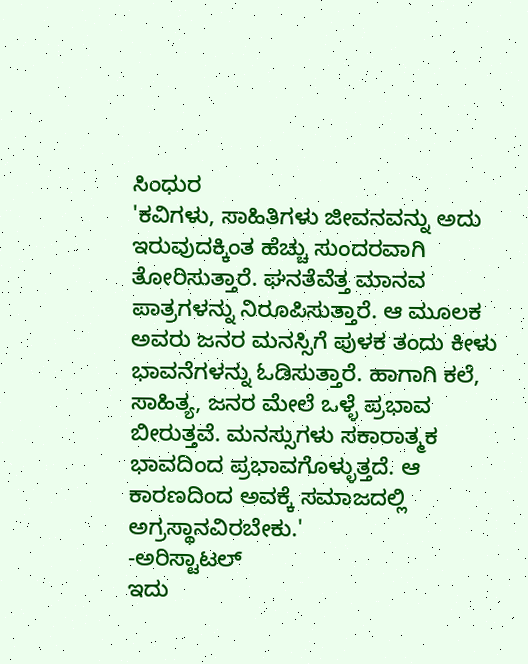ಸಿಂಧುರ
'ಕವಿಗಳು, ಸಾಹಿತಿಗಳು ಜೀವನವನ್ನು ಅದು ಇರುವುದಕ್ಕಿಂತ ಹೆಚ್ಚು ಸುಂದರವಾಗಿ ತೋರಿಸುತ್ತಾರೆ. ಘನತೆವೆತ್ತ ಮಾನವ ಪಾತ್ರಗಳನ್ನು ನಿರೂಪಿಸುತ್ತಾರೆ. ಆ ಮೂಲಕ ಅವರು ಜನರ ಮನಸ್ಸಿಗೆ ಪುಳಕ ತಂದು ಕೀಳು ಭಾವನೆಗಳನ್ನು ಓಡಿಸುತ್ತಾರೆ. ಹಾಗಾಗಿ ಕಲೆ, ಸಾಹಿತ್ಯ, ಜನರ ಮೇಲೆ ಒಳ್ಳೆ ಪ್ರಭಾವ ಬೀರುತ್ತವೆ. ಮನಸ್ಸುಗಳು ಸಕಾರಾತ್ಮಕ ಭಾವದಿಂದ ಪ್ರಭಾವಗೊಳ್ಳುತ್ತದೆ. ಆ ಕಾರಣದಿಂದ ಅವಕ್ಕೆ ಸಮಾಜದಲ್ಲಿ ಅಗ್ರಸ್ಥಾನವಿರಬೇಕು.'
-ಅರಿಸ್ಟಾಟಲ್
ಇದು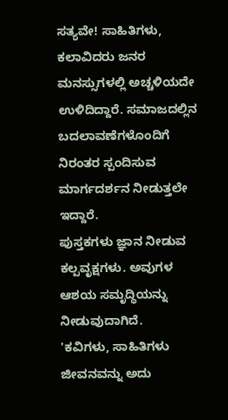ಸತ್ಯವೇ! ಸಾಹಿತಿಗಳು, ಕಲಾವಿದರು ಜನರ ಮನಸ್ಸುಗಳಲ್ಲಿ ಅಚ್ಚಳಿಯದೇ ಉಳಿದಿದ್ದಾರೆ. ಸಮಾಜದಲ್ಲಿನ ಬದಲಾವಣೆಗಳೊಂದಿಗೆ ನಿರಂತರ ಸ್ಪಂದಿಸುವ ಮಾರ್ಗದರ್ಶನ ನೀಡುತ್ತಲೇ ಇದ್ದಾರೆ.
ಪುಸ್ತಕಗಳು ಜ್ಞಾನ ನೀಡುವ ಕಲ್ಪವೃಕ್ಷಗಳು. ಅವುಗಳ ಆಶಯ ಸಮೃದ್ಧಿಯನ್ನು ನೀಡುವುದಾಗಿದೆ.
'ಕವಿಗಳು, ಸಾಹಿತಿಗಳು ಜೀವನವನ್ನು ಅದು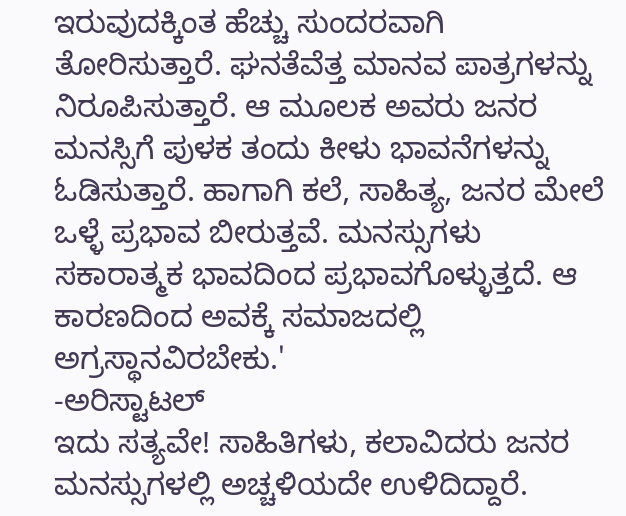ಇರುವುದಕ್ಕಿಂತ ಹೆಚ್ಚು ಸುಂದರವಾಗಿ ತೋರಿಸುತ್ತಾರೆ. ಘನತೆವೆತ್ತ ಮಾನವ ಪಾತ್ರಗಳನ್ನು ನಿರೂಪಿಸುತ್ತಾರೆ. ಆ ಮೂಲಕ ಅವರು ಜನರ ಮನಸ್ಸಿಗೆ ಪುಳಕ ತಂದು ಕೀಳು ಭಾವನೆಗಳನ್ನು ಓಡಿಸುತ್ತಾರೆ. ಹಾಗಾಗಿ ಕಲೆ, ಸಾಹಿತ್ಯ, ಜನರ ಮೇಲೆ ಒಳ್ಳೆ ಪ್ರಭಾವ ಬೀರುತ್ತವೆ. ಮನಸ್ಸುಗಳು ಸಕಾರಾತ್ಮಕ ಭಾವದಿಂದ ಪ್ರಭಾವಗೊಳ್ಳುತ್ತದೆ. ಆ ಕಾರಣದಿಂದ ಅವಕ್ಕೆ ಸಮಾಜದಲ್ಲಿ ಅಗ್ರಸ್ಥಾನವಿರಬೇಕು.'
-ಅರಿಸ್ಟಾಟಲ್
ಇದು ಸತ್ಯವೇ! ಸಾಹಿತಿಗಳು, ಕಲಾವಿದರು ಜನರ ಮನಸ್ಸುಗಳಲ್ಲಿ ಅಚ್ಚಳಿಯದೇ ಉಳಿದಿದ್ದಾರೆ.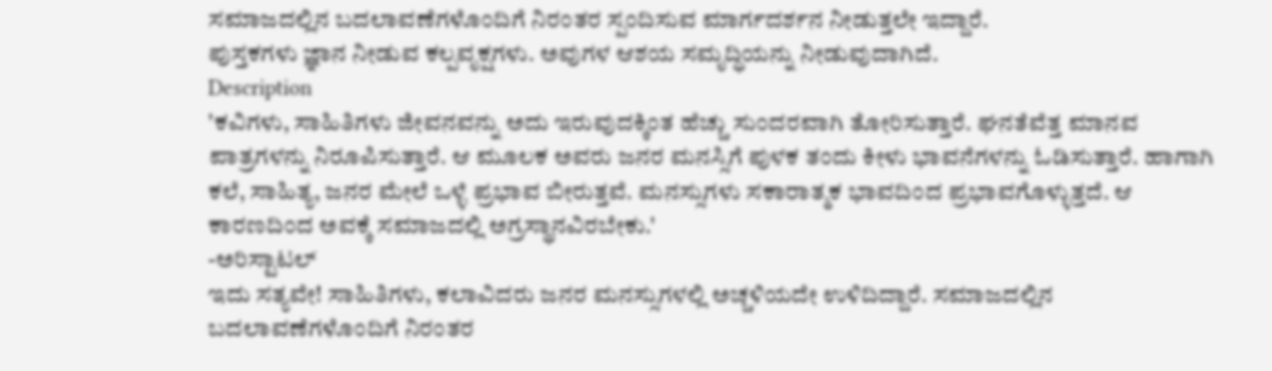ಸಮಾಜದಲ್ಲಿನ ಬದಲಾವಣೆಗಳೊಂದಿಗೆ ನಿರಂತರ ಸ್ಪಂದಿಸುವ ಮಾರ್ಗದರ್ಶನ ನೀಡುತ್ತಲೇ ಇದ್ದಾರೆ.
ಪುಸ್ತಕಗಳು ಜ್ಞಾನ ನೀಡುವ ಕಲ್ಪವೃಕ್ಷಗಳು. ಅವುಗಳ ಆಶಯ ಸಮೃದ್ಧಿಯನ್ನು ನೀಡುವುದಾಗಿದೆ.
Description
'ಕವಿಗಳು, ಸಾಹಿತಿಗಳು ಜೀವನವನ್ನು ಅದು ಇರುವುದಕ್ಕಿಂತ ಹೆಚ್ಚು ಸುಂದರವಾಗಿ ತೋರಿಸುತ್ತಾರೆ. ಘನತೆವೆತ್ತ ಮಾನವ ಪಾತ್ರಗಳನ್ನು ನಿರೂಪಿಸುತ್ತಾರೆ. ಆ ಮೂಲಕ ಅವರು ಜನರ ಮನಸ್ಸಿಗೆ ಪುಳಕ ತಂದು ಕೀಳು ಭಾವನೆಗಳನ್ನು ಓಡಿಸುತ್ತಾರೆ. ಹಾಗಾಗಿ ಕಲೆ, ಸಾಹಿತ್ಯ, ಜನರ ಮೇಲೆ ಒಳ್ಳೆ ಪ್ರಭಾವ ಬೀರುತ್ತವೆ. ಮನಸ್ಸುಗಳು ಸಕಾರಾತ್ಮಕ ಭಾವದಿಂದ ಪ್ರಭಾವಗೊಳ್ಳುತ್ತದೆ. ಆ ಕಾರಣದಿಂದ ಅವಕ್ಕೆ ಸಮಾಜದಲ್ಲಿ ಅಗ್ರಸ್ಥಾನವಿರಬೇಕು.'
-ಅರಿಸ್ಟಾಟಲ್
ಇದು ಸತ್ಯವೇ! ಸಾಹಿತಿಗಳು, ಕಲಾವಿದರು ಜನರ ಮನಸ್ಸುಗಳಲ್ಲಿ ಅಚ್ಚಳಿಯದೇ ಉಳಿದಿದ್ದಾರೆ. ಸಮಾಜದಲ್ಲಿನ ಬದಲಾವಣೆಗಳೊಂದಿಗೆ ನಿರಂತರ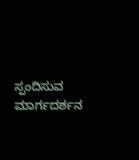ಸ್ಪಂದಿಸುವ ಮಾರ್ಗದರ್ಶನ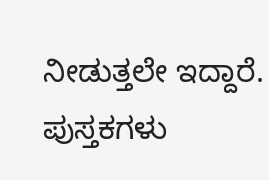ನೀಡುತ್ತಲೇ ಇದ್ದಾರೆ.
ಪುಸ್ತಕಗಳು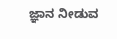ಜ್ಞಾನ ನೀಡುವ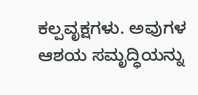ಕಲ್ಪವೃಕ್ಷಗಳು. ಅವುಗಳ ಆಶಯ ಸಮೃದ್ಧಿಯನ್ನು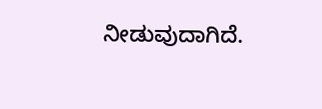ನೀಡುವುದಾಗಿದೆ.